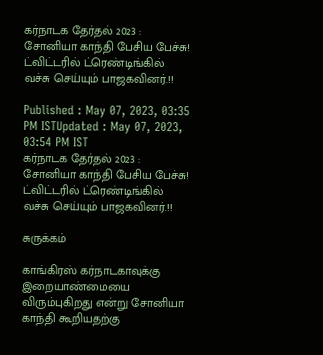கர்நாடக தேர்தல் 2023 : சோனியா காந்தி பேசிய பேச்சு! ட்விட்டரில் ட்ரெண்டிங்கில் வச்சு செய்யும் பாஜகவினர்.!!

Published : May 07, 2023, 03:35 PM ISTUpdated : May 07, 2023, 03:54 PM IST
கர்நாடக தேர்தல் 2023 : சோனியா காந்தி பேசிய பேச்சு! ட்விட்டரில் ட்ரெண்டிங்கில் வச்சு செய்யும் பாஜகவினர்.!!

சுருக்கம்

காங்கிரஸ் கர்நாடகாவுக்கு இறையாண்மையை விரும்புகிறது என்று சோனியா காந்தி கூறியதற்கு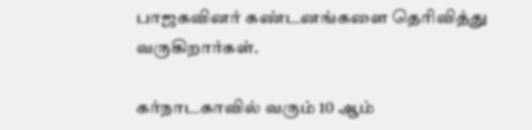பாஜகவினர் கண்டனங்களை தெரிவித்து வருகிறார்கள்.

கர்நாடகாவில் வரும் 10 ஆம்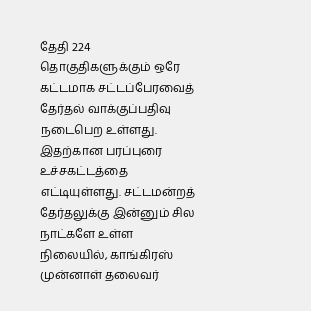தேதி 224 தொகுதிகளுக்கும் ஒரே கட்டமாக சட்டப்பேரவைத் தேர்தல் வாக்குப்பதிவு நடைபெற உள்ளது. இதற்கான பரப்புரை உச்சகட்டத்தை எட்டியுள்ளது. சட்டமன்றத் தேர்தலுக்கு இன்னும் சில நாட்களே உள்ள நிலையில், காங்கிரஸ் முன்னாள் தலைவர்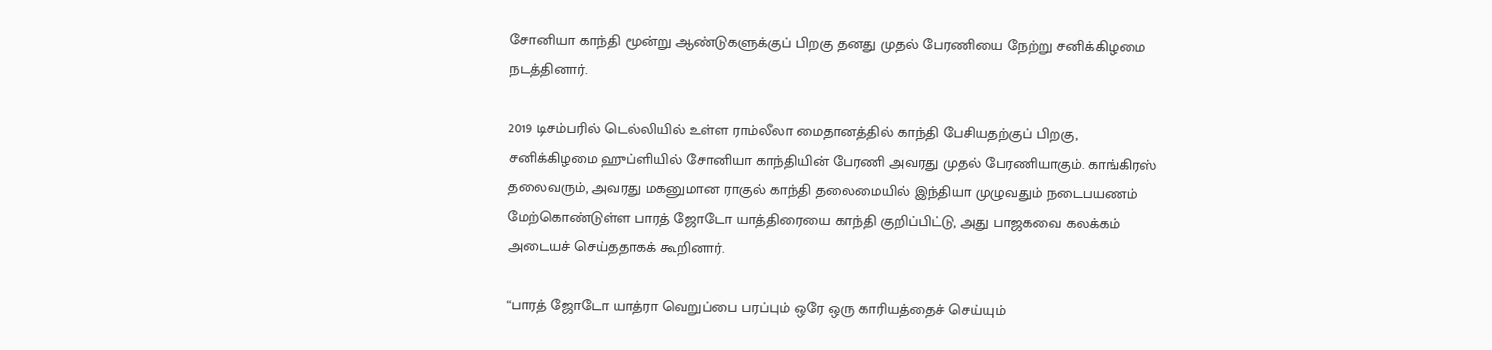சோனியா காந்தி மூன்று ஆண்டுகளுக்குப் பிறகு தனது முதல் பேரணியை நேற்று சனிக்கிழமை நடத்தினார்.

2019 டிசம்பரில் டெல்லியில் உள்ள ராம்லீலா மைதானத்தில் காந்தி பேசியதற்குப் பிறகு, சனிக்கிழமை ஹுப்ளியில் சோனியா காந்தியின் பேரணி அவரது முதல் பேரணியாகும். காங்கிரஸ் தலைவரும், அவரது மகனுமான ராகுல் காந்தி தலைமையில் இந்தியா முழுவதும் நடைபயணம் மேற்கொண்டுள்ள பாரத் ஜோடோ யாத்திரையை காந்தி குறிப்பிட்டு, அது பாஜகவை கலக்கம் அடையச் செய்ததாகக் கூறினார்.

“பாரத் ஜோடோ யாத்ரா வெறுப்பை பரப்பும் ஒரே ஒரு காரியத்தைச் செய்யும்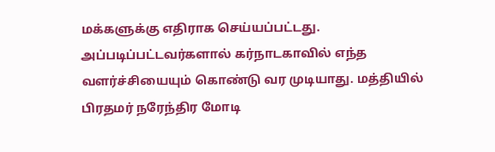மக்களுக்கு எதிராக செய்யப்பட்டது. அப்படிப்பட்டவர்களால் கர்நாடகாவில் எந்த வளர்ச்சியையும் கொண்டு வர முடியாது. மத்தியில் பிரதமர் நரேந்திர மோடி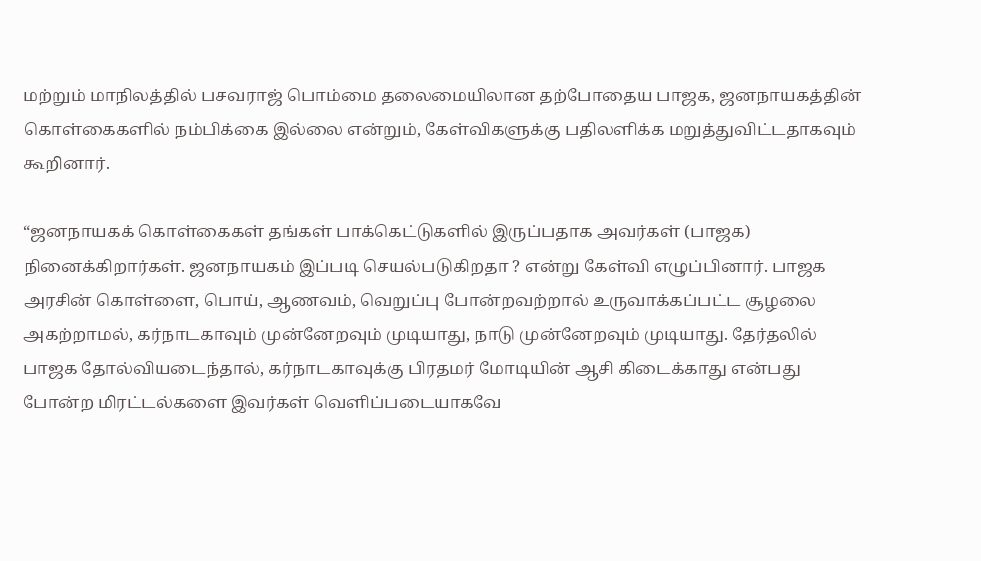மற்றும் மாநிலத்தில் பசவராஜ் பொம்மை தலைமையிலான தற்போதைய பாஜக, ஜனநாயகத்தின் கொள்கைகளில் நம்பிக்கை இல்லை என்றும், கேள்விகளுக்கு பதிலளிக்க மறுத்துவிட்டதாகவும் கூறினார்.

“ஜனநாயகக் கொள்கைகள் தங்கள் பாக்கெட்டுகளில் இருப்பதாக அவர்கள் (பாஜக) நினைக்கிறார்கள். ஜனநாயகம் இப்படி செயல்படுகிறதா ? என்று கேள்வி எழுப்பினார். பாஜக அரசின் கொள்ளை, பொய், ஆணவம், வெறுப்பு போன்றவற்றால் உருவாக்கப்பட்ட சூழலை அகற்றாமல், கர்நாடகாவும் முன்னேறவும் முடியாது, நாடு முன்னேறவும் முடியாது. தேர்தலில் பாஜக தோல்வியடைந்தால், கர்நாடகாவுக்கு பிரதமர் மோடியின் ஆசி கிடைக்காது என்பது போன்ற மிரட்டல்களை இவர்கள் வெளிப்படையாகவே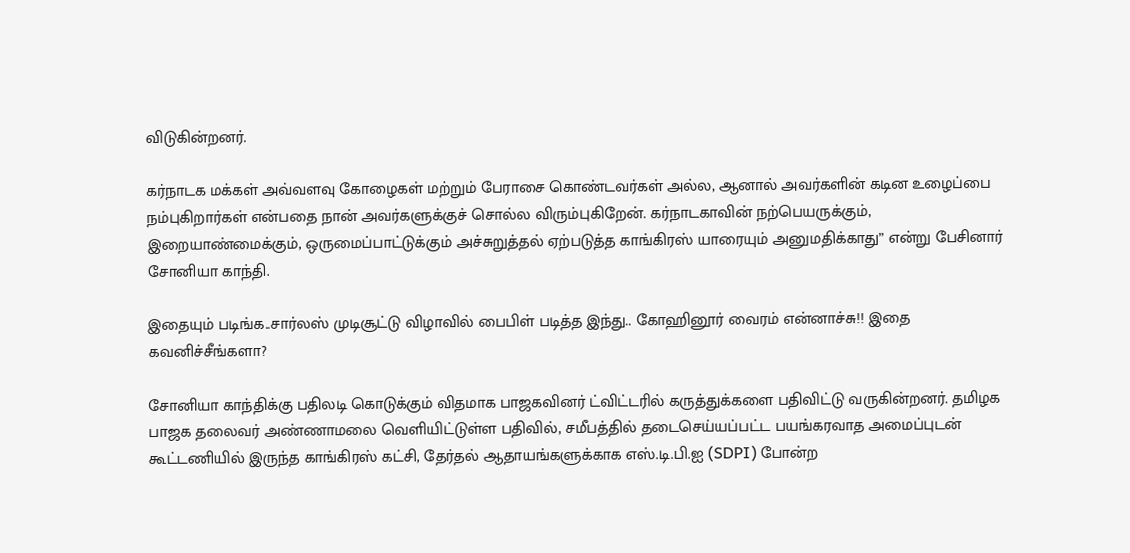விடுகின்றனர்.

கர்நாடக மக்கள் அவ்வளவு கோழைகள் மற்றும் பேராசை கொண்டவர்கள் அல்ல, ஆனால் அவர்களின் கடின உழைப்பை நம்புகிறார்கள் என்பதை நான் அவர்களுக்குச் சொல்ல விரும்புகிறேன். கர்நாடகாவின் நற்பெயருக்கும், இறையாண்மைக்கும், ஒருமைப்பாட்டுக்கும் அச்சுறுத்தல் ஏற்படுத்த காங்கிரஸ் யாரையும் அனுமதிக்காது” என்று பேசினார் சோனியா காந்தி.

இதையும் படிங்க..சார்லஸ் முடிசூட்டு விழாவில் பைபிள் படித்த இந்து.. கோஹினூர் வைரம் என்னாச்சு!! இதை கவனிச்சீங்களா?

சோனியா காந்திக்கு பதிலடி கொடுக்கும் விதமாக பாஜகவினர் ட்விட்டரில் கருத்துக்களை பதிவிட்டு வருகின்றனர். தமிழக பாஜக தலைவர் அண்ணாமலை வெளியிட்டுள்ள பதிவில், சமீபத்தில் தடைசெய்யப்பட்ட பயங்கரவாத அமைப்புடன் கூட்டணியில் இருந்த காங்கிரஸ் கட்சி, தேர்தல் ஆதாயங்களுக்காக எஸ்.டி.பி.ஐ (SDPI) போன்ற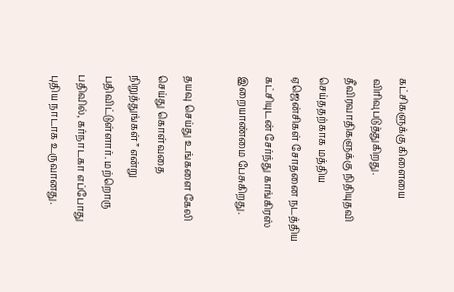கட்சிகளுக்கு கிளையை விரிவுபடுத்துகிறது. தீவிரவாதிகளுக்கு நிதியுதவி செய்ததற்காக மத்திய ஏஜென்சிகள் சோதனை நடத்திய கட்சியுடன் சேர்ந்து காங்கிரஸ் இறையாண்மை பேசுகிறது.

தயவு செய்து உங்களை கேலி செய்து கொள்வதை நிறுத்துங்கள்” என்று பதிவிட்டுள்ளார். மற்றொரு பதிவில், கர்நாடகா எப்போது புதிய நாடாக உருவானது.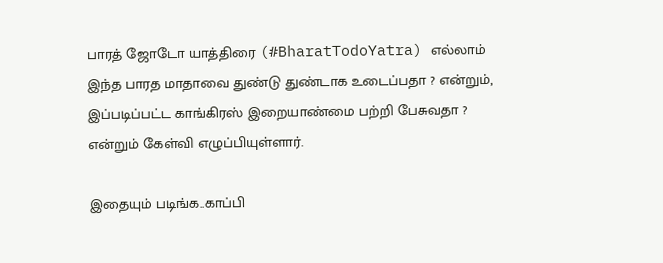பாரத் ஜோடோ யாத்திரை (#BharatTodoYatra) எல்லாம் இந்த பாரத மாதாவை துண்டு துண்டாக உடைப்பதா ? என்றும், இப்படிப்பட்ட காங்கிரஸ் இறையாண்மை பற்றி பேசுவதா ? என்றும் கேள்வி எழுப்பியுள்ளார்.

இதையும் படிங்க..காப்பி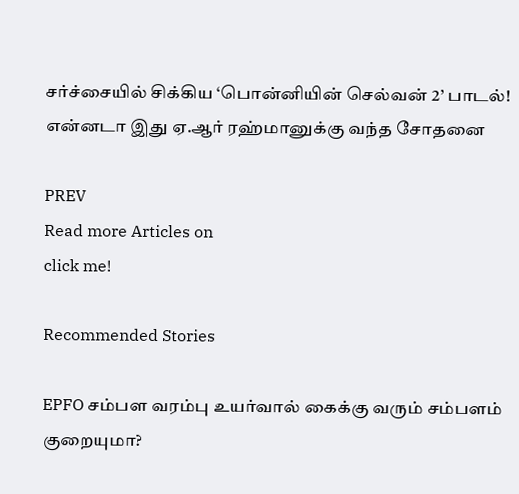சர்ச்சையில் சிக்கிய ‘பொன்னியின் செல்வன் 2’ பாடல்! என்னடா இது ஏ.ஆர் ரஹ்மானுக்கு வந்த சோதனை

PREV
Read more Articles on
click me!

Recommended Stories

EPFO சம்பள வரம்பு உயர்வால் கைக்கு வரும் சம்பளம் குறையுமா?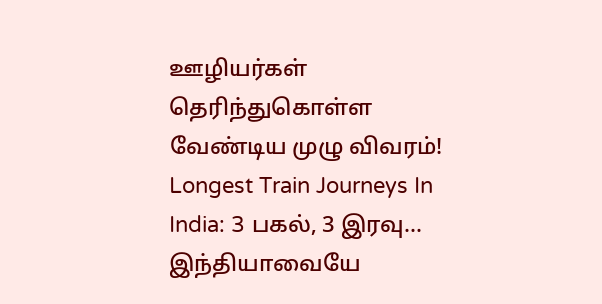ஊழியர்கள் தெரிந்துகொள்ள வேண்டிய முழு விவரம்!
Longest Train Journeys In India: 3 பகல், 3 இரவு... இந்தியாவையே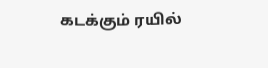கடக்கும் ரயில்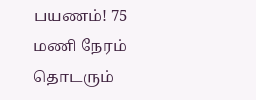பயணம்! 75 மணி நேரம் தொடரும்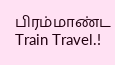பிரம்மாண்ட Train Travel.!